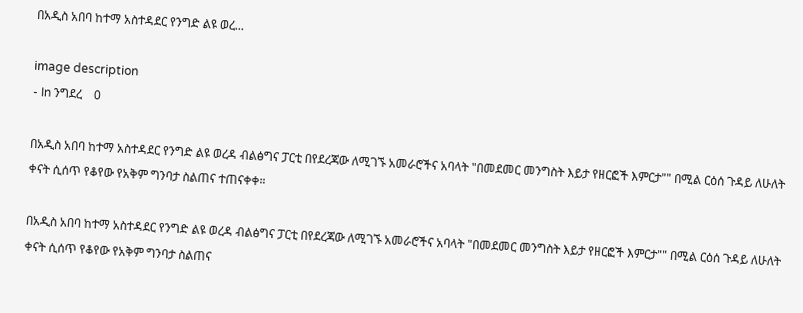በአዲስ አበባ ከተማ አስተዳደር የንግድ ልዩ ወረ...

image description
- In ንግደረ    0

በአዲስ አበባ ከተማ አስተዳደር የንግድ ልዩ ወረዳ ብልፅግና ፓርቲ በየደረጃው ለሚገኙ አመራሮችና አባላት "በመደመር መንግስት እይታ የዘርፎች እምርታ"" በሚል ርዕሰ ጉዳይ ለሁለት ቀናት ሲሰጥ የቆየው የአቅም ግንባታ ስልጠና ተጠናቀቀ።

በአዲስ አበባ ከተማ አስተዳደር የንግድ ልዩ ወረዳ ብልፅግና ፓርቲ በየደረጃው ለሚገኙ አመራሮችና አባላት "በመደመር መንግስት እይታ የዘርፎች እምርታ"" በሚል ርዕሰ ጉዳይ ለሁለት ቀናት ሲሰጥ የቆየው የአቅም ግንባታ ስልጠና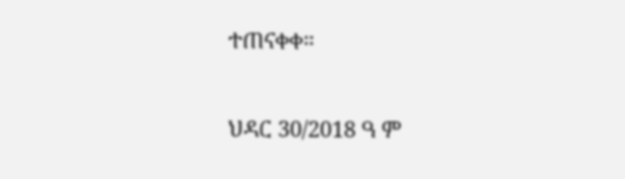ተጠናቀቀ።

ህዳር 30/2018 ዓ ም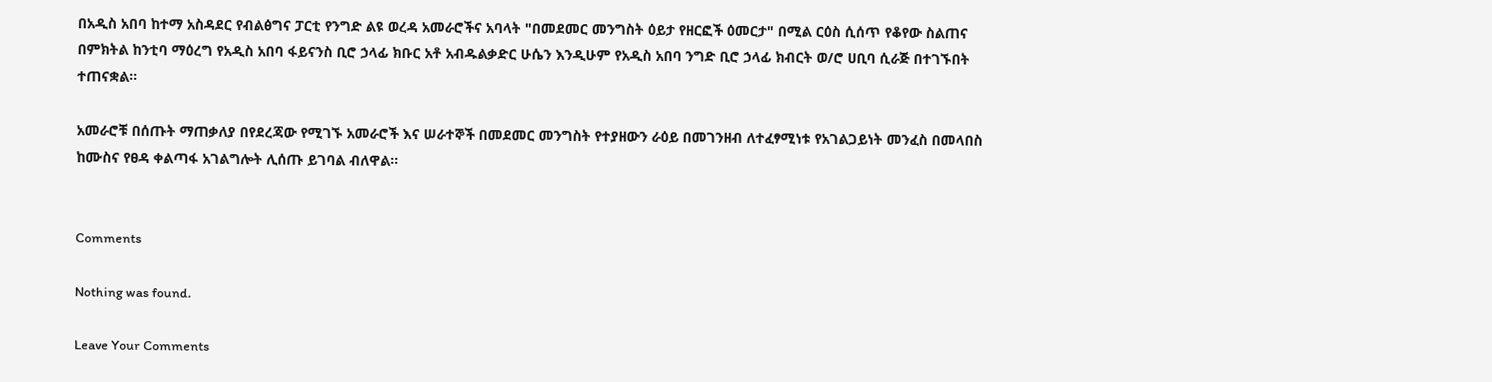በአዲስ አበባ ከተማ አስዳደር የብልፅግና ፓርቲ የንግድ ልዩ ወረዳ አመራሮችና አባላት "በመደመር መንግስት ዕይታ የዘርፎች ዕመርታ" በሚል ርዕስ ሲሰጥ የቆየው ስልጠና በምክትል ከንቲባ ማዕረግ የአዲስ አበባ ፋይናንስ ቢሮ ኃላፊ ክቡር አቶ አብዱልቃድር ሁሴን እንዲሁም የአዲስ አበባ ንግድ ቢሮ ኃላፊ ክብርት ወ/ሮ ሀቢባ ሲራጅ በተገኙበት ተጠናቋል።

አመራሮቹ በሰጡት ማጠቃለያ በየደረጃው የሚገኙ አመራሮች እና ሠራተኞች በመደመር መንግስት የተያዘውን ራዕይ በመገንዘብ ለተፈፃሚነቱ የአገልጋይነት መንፈስ በመላበስ ከሙስና የፀዳ ቀልጣፋ አገልግሎት ሊሰጡ ይገባል ብለዋል።


Comments

Nothing was found.

Leave Your Comments